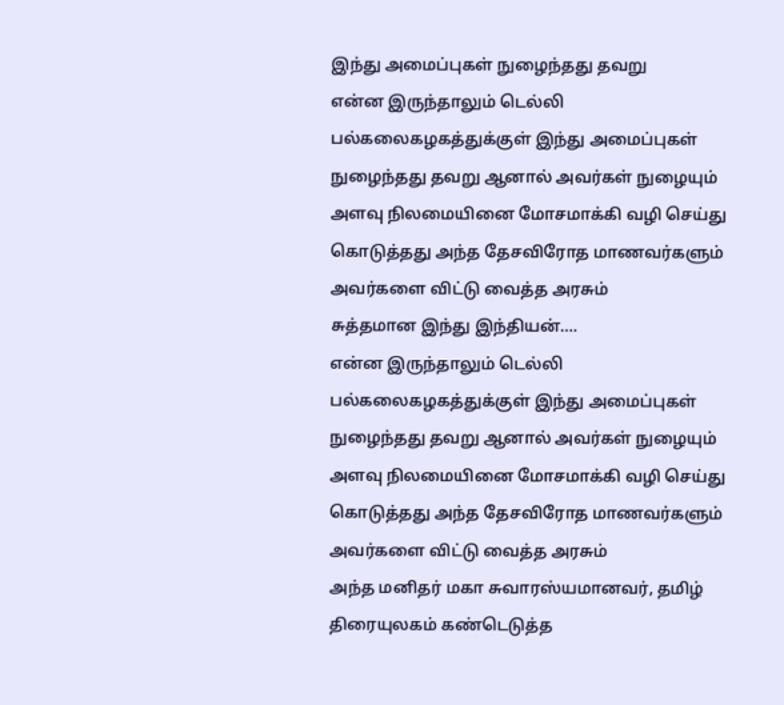இந்து அமைப்புகள் நுழைந்தது தவறு
என்ன இருந்தாலும் டெல்லி பல்கலைகழகத்துக்குள் இந்து அமைப்புகள் நுழைந்தது தவறு ஆனால் அவர்கள் நுழையும் அளவு நிலமையினை மோசமாக்கி வழி செய்து கொடுத்தது அந்த தேசவிரோத மாணவர்களும் அவர்களை விட்டு வைத்த அரசும்
சுத்தமான இந்து இந்தியன்….
என்ன இருந்தாலும் டெல்லி பல்கலைகழகத்துக்குள் இந்து அமைப்புகள் நுழைந்தது தவறு ஆனால் அவர்கள் நுழையும் அளவு நிலமையினை மோசமாக்கி வழி செய்து கொடுத்தது அந்த தேசவிரோத மாணவர்களும் அவர்களை விட்டு வைத்த அரசும்
அந்த மனிதர் மகா சுவாரஸ்யமானவர், தமிழ் திரையுலகம் கண்டெடுத்த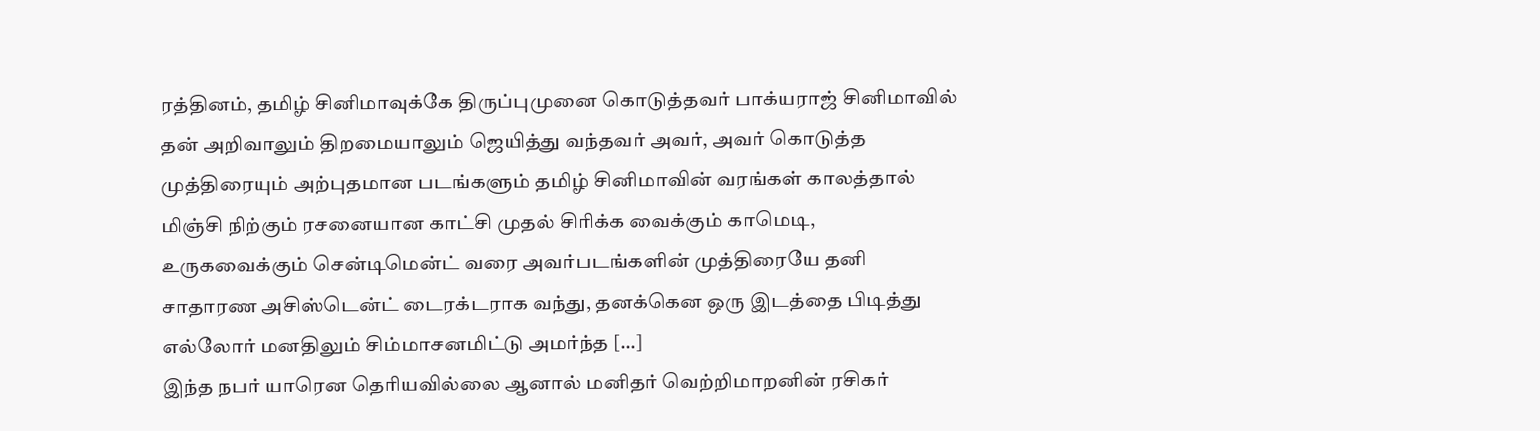ரத்தினம், தமிழ் சினிமாவுக்கே திருப்புமுனை கொடுத்தவர் பாக்யராஜ் சினிமாவில் தன் அறிவாலும் திறமையாலும் ஜெயித்து வந்தவர் அவர், அவர் கொடுத்த முத்திரையும் அற்புதமான படங்களும் தமிழ் சினிமாவின் வரங்கள் காலத்தால் மிஞ்சி நிற்கும் ரசனையான காட்சி முதல் சிரிக்க வைக்கும் காமெடி, உருகவைக்கும் சென்டிமென்ட் வரை அவர்படங்களின் முத்திரையே தனி சாதாரண அசிஸ்டென்ட் டைரக்டராக வந்து, தனக்கென ஒரு இடத்தை பிடித்து எல்லோர் மனதிலும் சிம்மாசனமிட்டு அமர்ந்த […]
இந்த நபர் யாரென தெரியவில்லை ஆனால் மனிதர் வெற்றிமாறனின் ரசிகர்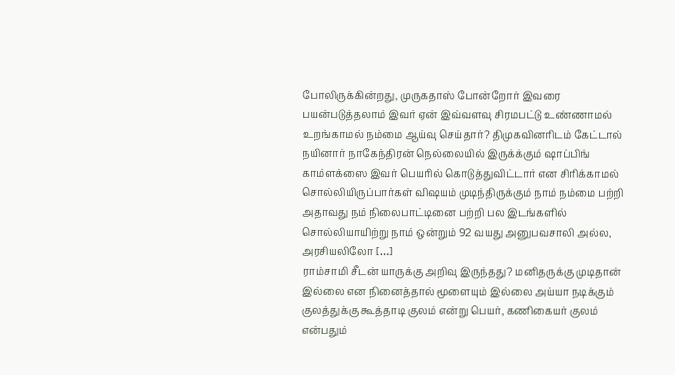போலிருக்கின்றது, முருகதாஸ் போன்றோர் இவரை பயன்படுத்தலாம் இவர் ஏன் இவ்வளவு சிரமபட்டு உண்ணாமல் உறங்காமல் நம்மை ஆய்வு செய்தார்? திமுகவினரிடம் கேட்டால் நயினார் நாகேந்திரன் நெல்லையில் இருக்க்கும் ஷாப்பிங் காம்ளக்ஸை இவர் பெயரில் கொடுத்துவிட்டார் என சிரிக்காமல் சொல்லியிருப்பார்கள் விஷயம் முடிந்திருக்கும் நாம் நம்மை பற்றி அதாவது நம் நிலைபாட்டினை பற்றி பல இடங்களில் சொல்லியாயிற்று நாம் ஒன்றும் 92 வயது அனுபவசாலி அல்ல, அரசியலிலோ […]
ராம்சாமி சீடன் யாருக்கு அறிவு இருந்தது? மனிதருக்கு முடிதான் இல்லை என நினைத்தால் மூளையும் இல்லை அய்யா நடிக்கும் குலத்துக்கு கூத்தாடி குலம் என்று பெயர், கணிகையர் குலம் என்பதும்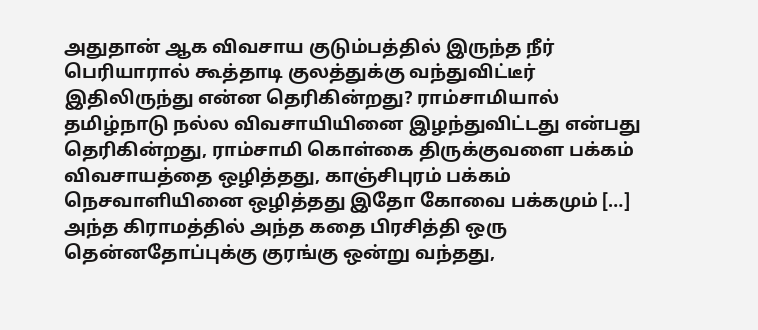அதுதான் ஆக விவசாய குடும்பத்தில் இருந்த நீர் பெரியாரால் கூத்தாடி குலத்துக்கு வந்துவிட்டீர் இதிலிருந்து என்ன தெரிகின்றது? ராம்சாமியால் தமிழ்நாடு நல்ல விவசாயியினை இழந்துவிட்டது என்பது தெரிகின்றது, ராம்சாமி கொள்கை திருக்குவளை பக்கம் விவசாயத்தை ஒழித்தது, காஞ்சிபுரம் பக்கம் நெசவாளியினை ஒழித்தது இதோ கோவை பக்கமும் […]
அந்த கிராமத்தில் அந்த கதை பிரசித்தி ஒரு தென்னதோப்புக்கு குரங்கு ஒன்று வந்தது,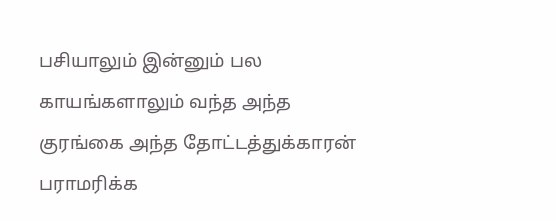பசியாலும் இன்னும் பல காயங்களாலும் வந்த அந்த குரங்கை அந்த தோட்டத்துக்காரன் பராமரிக்க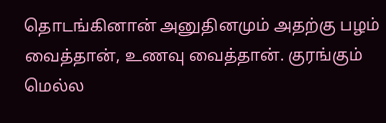தொடங்கினான் அனுதினமும் அதற்கு பழம் வைத்தான், உணவு வைத்தான். குரங்கும் மெல்ல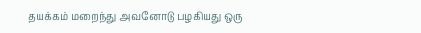தயக்கம் மறைந்து அவனோடு பழகியது ஒரு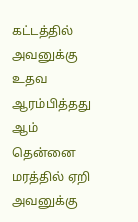கட்டத்தில் அவனுக்கு உதவ ஆரம்பித்தது ஆம் தென்னை மரத்தில் ஏறி அவனுக்கு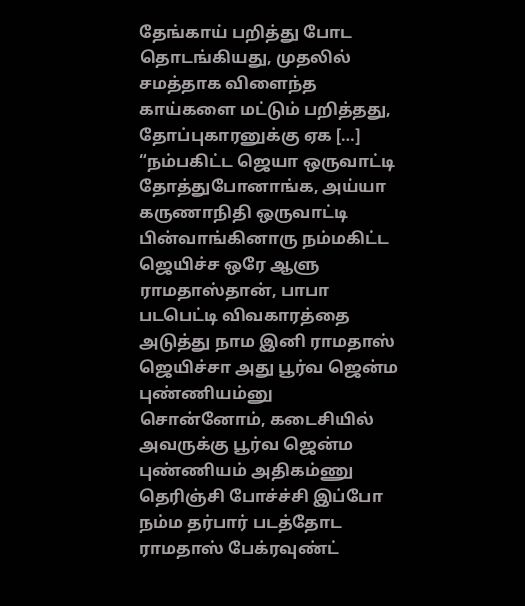தேங்காய் பறித்து போட தொடங்கியது, முதலில் சமத்தாக விளைந்த காய்களை மட்டும் பறித்தது, தோப்புகாரனுக்கு ஏக […]
“நம்பகிட்ட ஜெயா ஒருவாட்டி தோத்துபோனாங்க, அய்யா கருணாநிதி ஒருவாட்டி பின்வாங்கினாரு நம்மகிட்ட ஜெயிச்ச ஒரே ஆளு ராமதாஸ்தான், பாபா படபெட்டி விவகாரத்தை அடுத்து நாம இனி ராமதாஸ் ஜெயிச்சா அது பூர்வ ஜென்ம புண்ணியம்னு சொன்னோம், கடைசியில் அவருக்கு பூர்வ ஜென்ம புண்ணியம் அதிகம்ணு தெரிஞ்சி போச்ச்சி இப்போ நம்ம தர்பார் படத்தோட ராமதாஸ் பேக்ரவுண்ட்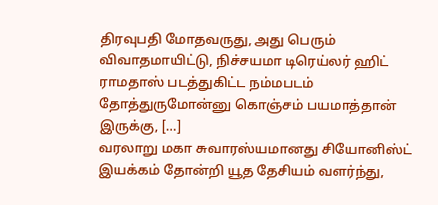திரவுபதி மோதவருது, அது பெரும் விவாதமாயிட்டு, நிச்சயமா டிரெய்லர் ஹிட் ராமதாஸ் படத்துகிட்ட நம்மபடம் தோத்துருமோன்னு கொஞ்சம் பயமாத்தான் இருக்கு, […]
வரலாறு மகா சுவாரஸ்யமானது சியோனிஸ்ட் இயக்கம் தோன்றி யூத தேசியம் வளர்ந்து,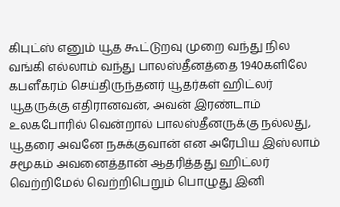கிபுட்ஸ் எனும் யூத கூட்டுறவு முறை வந்து நில வங்கி எல்லாம் வந்து பாலஸ்தீனத்தை 1940களிலே கபளீகரம் செய்திருந்தனர் யூதர்கள் ஹிட்லர் யூதருக்கு எதிரானவன், அவன் இரண்டாம் உலகபோரில் வென்றால் பாலஸ்தீனருக்கு நல்லது, யூதரை அவனே நசுக்குவான் என அரேபிய இஸ்லாம் சமூகம் அவனைத்தான் ஆதரித்தது ஹிட்லர் வெற்றிமேல் வெற்றிபெறும் பொழுது இனி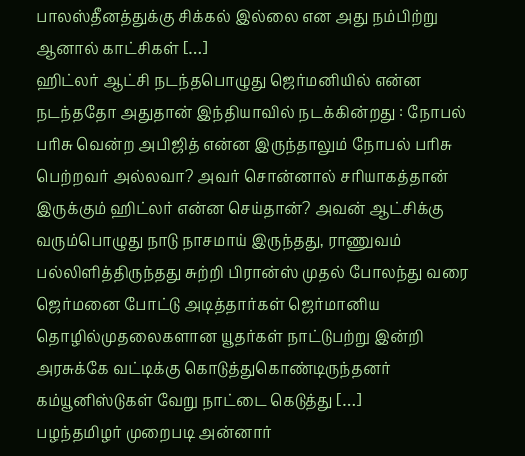பாலஸ்தீனத்துக்கு சிக்கல் இல்லை என அது நம்பிற்று ஆனால் காட்சிகள் […]
ஹிட்லர் ஆட்சி நடந்தபொழுது ஜெர்மனியில் என்ன நடந்ததோ அதுதான் இந்தியாவில் நடக்கின்றது : நோபல் பரிசு வென்ற அபிஜித் என்ன இருந்தாலும் நோபல் பரிசு பெற்றவர் அல்லவா? அவர் சொன்னால் சரியாகத்தான் இருக்கும் ஹிட்லர் என்ன செய்தான்? அவன் ஆட்சிக்கு வரும்பொழுது நாடு நாசமாய் இருந்தது, ராணுவம் பல்லிளித்திருந்தது சுற்றி பிரான்ஸ் முதல் போலந்து வரை ஜெர்மனை போட்டு அடித்தார்கள் ஜெர்மானிய தொழில்முதலைகளான யூதர்கள் நாட்டுபற்று இன்றி அரசுக்கே வட்டிக்கு கொடுத்துகொண்டிருந்தனர் கம்யூனிஸ்டுகள் வேறு நாட்டை கெடுத்து […]
பழந்தமிழர் முறைபடி அன்னார்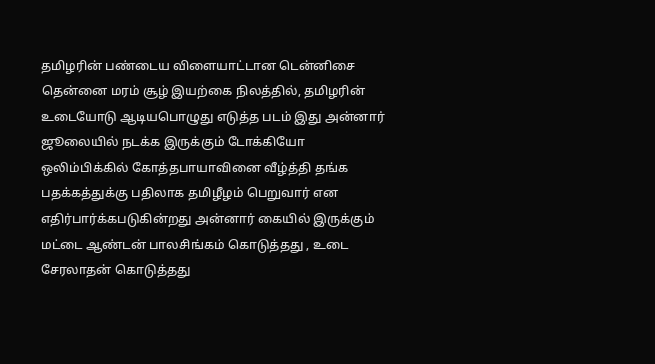தமிழரின் பண்டைய விளையாட்டான டென்னிசை தென்னை மரம் சூழ் இயற்கை நிலத்தில், தமிழரின் உடையோடு ஆடியபொழுது எடுத்த படம் இது அன்னார் ஜூலையில் நடக்க இருக்கும் டோக்கியோ ஒலிம்பிக்கில் கோத்தபாயாவினை வீழ்த்தி தங்க பதக்கத்துக்கு பதிலாக தமிழீழம் பெறுவார் என எதிர்பார்க்கபடுகின்றது அன்னார் கையில் இருக்கும் மட்டை ஆண்டன் பாலசிங்கம் கொடுத்தது , உடை சேரலாதன் கொடுத்தது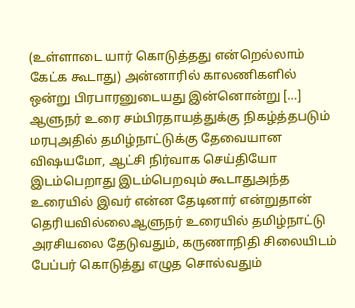(உள்ளாடை யார் கொடுத்தது என்றெல்லாம் கேட்க கூடாது) அன்னாரில் காலணிகளில் ஒன்று பிரபாரனுடையது இன்னொன்று […]
ஆளுநர் உரை சம்பிரதாயத்துக்கு நிகழ்த்தபடும் மரபுஅதில் தமிழ்நாட்டுக்கு தேவையான விஷயமோ, ஆட்சி நிர்வாக செய்தியோ இடம்பெறாது இடம்பெறவும் கூடாதுஅந்த உரையில் இவர் என்ன தேடினார் என்றுதான் தெரியவில்லைஆளுநர் உரையில் தமிழ்நாட்டு அரசியலை தேடுவதும், கருணாநிதி சிலையிடம் பேப்பர் கொடுத்து எழுத சொல்வதும்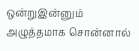ஒன்றுஇன்னும் அழுத்தமாக சொன்னால்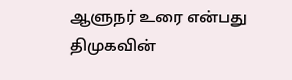ஆளுநர் உரை என்பது திமுகவின்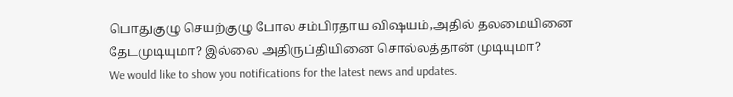பொதுகுழு செயற்குழு போல சம்பிரதாய விஷயம்,அதில் தலமையினை தேடமுடியுமா? இல்லை அதிருப்தியினை சொல்லத்தான் முடியுமா?
We would like to show you notifications for the latest news and updates.